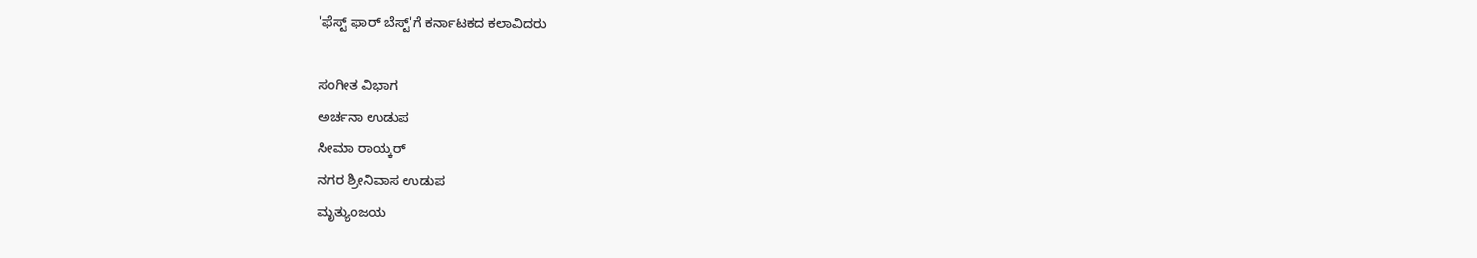'ಫೆಸ್ಟ್ ಫಾರ್ ಬೆಸ್ಟ್'ಗೆ ಕರ್ನಾಟಕದ ಕಲಾವಿದರು

ಸಂಗೀತ ವಿಭಾಗ
ಅರ್ಚನಾ ಉಡುಪ
ಸೀಮಾ ರಾಯ್ಕರ್
ನಗರ ಶ್ರೀನಿವಾಸ ಉಡುಪ
ಮೃತ್ಯುಂಜಯ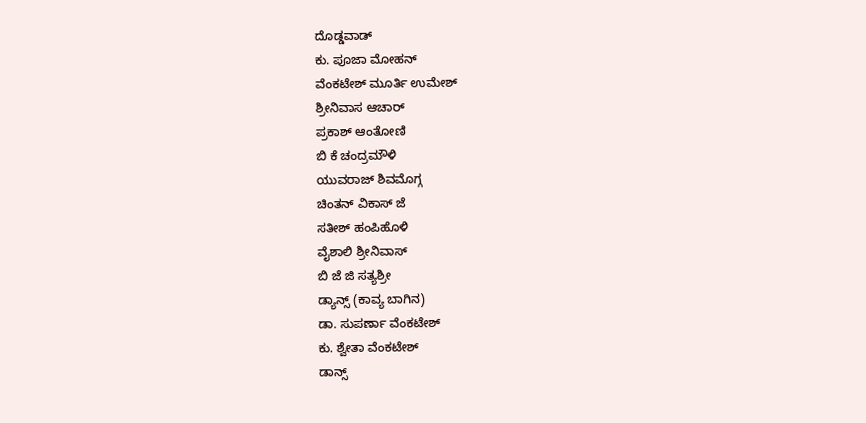ದೊಡ್ಡವಾಡ್
ಕು. ಪೂಜಾ ಮೋಹನ್
ವೆಂಕಟೇಶ್ ಮೂರ್ತಿ ಉಮೇಶ್
ಶ್ರೀನಿವಾಸ ಆಚಾರ್
ಪ್ರಕಾಶ್ ಆಂತೋಣಿ
ಬಿ ಕೆ ಚಂದ್ರಮೌಳಿ
ಯುವರಾಜ್ ಶಿವಮೊಗ್ಗ
ಚಿಂತನ್ ವಿಕಾಸ್ ಜೆ
ಸತೀಶ್ ಹಂಪಿಹೊಳಿ
ವೈಶಾಲಿ ಶ್ರೀನಿವಾಸ್
ಬಿ ಜೆ ಜಿ ಸತ್ಯಶ್ರೀ
ಡ್ಯಾನ್ಸ್ (ಕಾವ್ಯ ಬಾಗಿನ)
ಡಾ. ಸುಪರ್ಣಾ ವೆಂಕಟೇಶ್
ಕು. ಶ್ವೇತಾ ವೆಂಕಟೇಶ್
ಡಾನ್ಸ್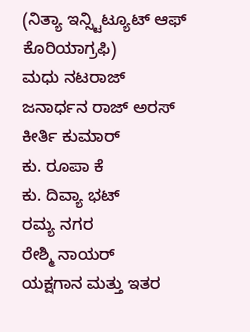(ನಿತ್ಯಾ ಇನ್ಸ್ಟಿಟ್ಯೂಟ್ ಆಫ್ ಕೊರಿಯಾಗ್ರಫಿ)
ಮಧು ನಟರಾಜ್
ಜನಾರ್ಧನ ರಾಜ್ ಅರಸ್
ಕೀರ್ತಿ ಕುಮಾರ್
ಕು. ರೂಪಾ ಕೆ
ಕು. ದಿವ್ಯಾ ಭಟ್
ರಮ್ಯ ನಗರ
ರೇಶ್ಮಿ ನಾಯರ್
ಯಕ್ಷಗಾನ ಮತ್ತು ಇತರ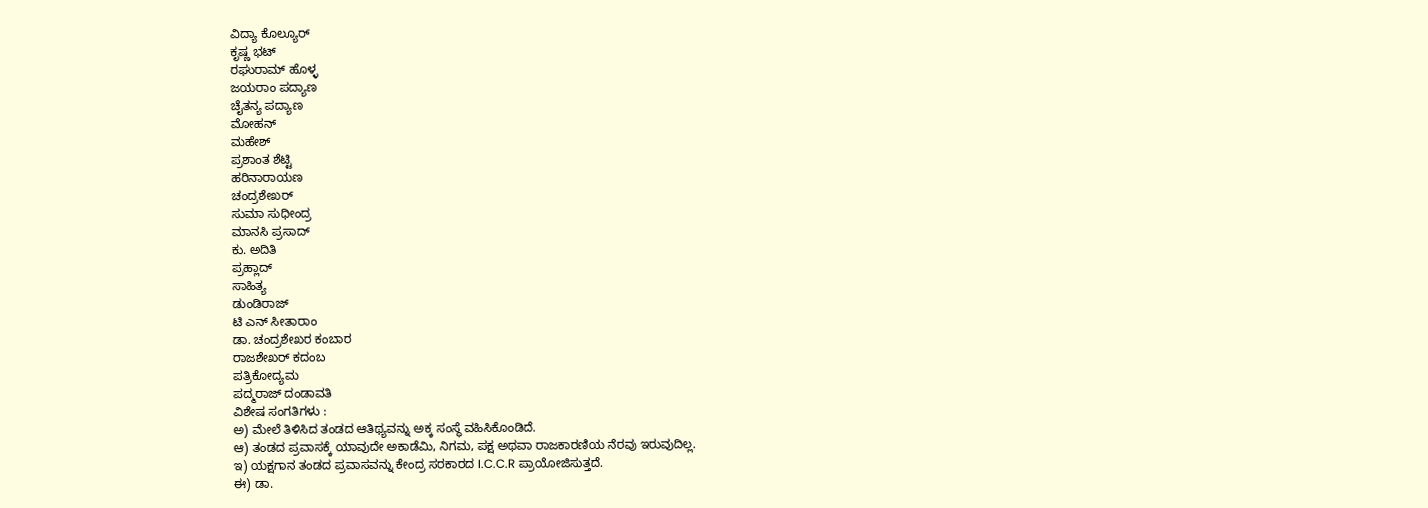ವಿದ್ಯಾ ಕೊಲ್ಯೂರ್
ಕೃಷ್ಣ ಭಟ್
ರಘುರಾಮ್ ಹೊಳ್ಳ
ಜಯರಾಂ ಪದ್ಯಾಣ
ಚೈತನ್ಯ ಪದ್ಯಾಣ
ಮೋಹನ್
ಮಹೇಶ್
ಪ್ರಶಾಂತ ಶೆಟ್ಟಿ
ಹರಿನಾರಾಯಣ
ಚಂದ್ರಶೇಖರ್
ಸುಮಾ ಸುಧೀಂದ್ರ
ಮಾನಸಿ ಪ್ರಸಾದ್
ಕು. ಅದಿತಿ
ಪ್ರಹ್ಲಾದ್
ಸಾಹಿತ್ಯ
ಡುಂಡಿರಾಜ್
ಟಿ ಎನ್ ಸೀತಾರಾಂ
ಡಾ. ಚಂದ್ರಶೇಖರ ಕಂಬಾರ
ರಾಜಶೇಖರ್ ಕದಂಬ
ಪತ್ರಿಕೋದ್ಯಮ
ಪದ್ಮರಾಜ್ ದಂಡಾವತಿ
ವಿಶೇಷ ಸಂಗತಿಗಳು :
ಅ) ಮೇಲೆ ತಿಳಿಸಿದ ತಂಡದ ಆತಿಥ್ಯವನ್ನು ಅಕ್ಕ ಸಂಸ್ಥೆ ವಹಿಸಿಕೊಂಡಿದೆ.
ಆ) ತಂಡದ ಪ್ರವಾಸಕ್ಕೆ ಯಾವುದೇ ಅಕಾಡೆಮಿ, ನಿಗಮ, ಪಕ್ಷ ಅಥವಾ ರಾಜಕಾರಣಿಯ ನೆರವು ಇರುವುದಿಲ್ಲ.
ಇ) ಯಕ್ಷಗಾನ ತಂಡದ ಪ್ರವಾಸವನ್ನು ಕೇಂದ್ರ ಸರಕಾರದ I.C.C.R ಪ್ರಾಯೋಜಿಸುತ್ತದೆ.
ಈ) ಡಾ.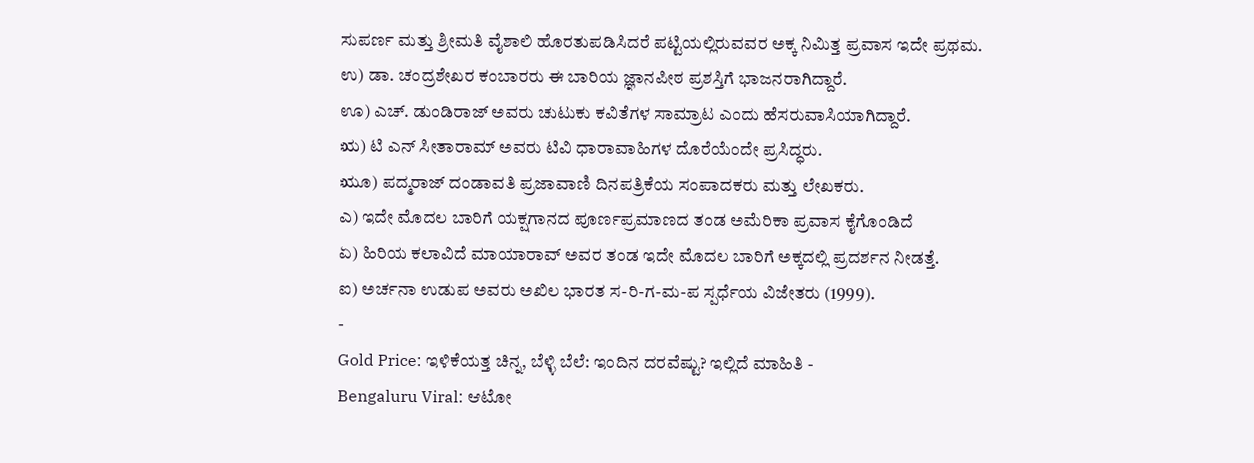ಸುಪರ್ಣ ಮತ್ತು ಶ್ರೀಮತಿ ವೈಶಾಲಿ ಹೊರತುಪಡಿಸಿದರೆ ಪಟ್ಟಿಯಲ್ಲಿರುವವರ ಅಕ್ಕ ನಿಮಿತ್ತ ಪ್ರವಾಸ ಇದೇ ಪ್ರಥಮ.
ಉ) ಡಾ. ಚಂದ್ರಶೇಖರ ಕಂಬಾರರು ಈ ಬಾರಿಯ ಜ್ಞಾನಪೀಠ ಪ್ರಶಸ್ತಿಗೆ ಭಾಜನರಾಗಿದ್ದಾರೆ.
ಊ) ಎಚ್. ಡುಂಡಿರಾಜ್ ಅವರು ಚುಟುಕು ಕವಿತೆಗಳ ಸಾಮ್ರಾಟ ಎಂದು ಹೆಸರುವಾಸಿಯಾಗಿದ್ದಾರೆ.
ಋ) ಟಿ ಎನ್ ಸೀತಾರಾಮ್ ಅವರು ಟಿವಿ ಧಾರಾವಾಹಿಗಳ ದೊರೆಯೆಂದೇ ಪ್ರಸಿದ್ಧರು.
ಋೂ) ಪದ್ಮರಾಜ್ ದಂಡಾವತಿ ಪ್ರಜಾವಾಣಿ ದಿನಪತ್ರಿಕೆಯ ಸಂಪಾದಕರು ಮತ್ತು ಲೇಖಕರು.
ಎ) ಇದೇ ಮೊದಲ ಬಾರಿಗೆ ಯಕ್ಷಗಾನದ ಪೂರ್ಣಪ್ರಮಾಣದ ತಂಡ ಅಮೆರಿಕಾ ಪ್ರವಾಸ ಕೈಗೊಂಡಿದೆ
ಏ) ಹಿರಿಯ ಕಲಾವಿದೆ ಮಾಯಾರಾವ್ ಅವರ ತಂಡ ಇದೇ ಮೊದಲ ಬಾರಿಗೆ ಅಕ್ಕದಲ್ಲಿ ಪ್ರದರ್ಶನ ನೀಡತ್ತೆ.
ಐ) ಅರ್ಚನಾ ಉಡುಪ ಅವರು ಅಖಿಲ ಭಾರತ ಸ-ರಿ-ಗ-ಮ-ಪ ಸ್ಪರ್ಧೆಯ ವಿಜೇತರು (1999).
-
Gold Price: ಇಳಿಕೆಯತ್ತ ಚಿನ್ನ, ಬೆಳ್ಳಿ ಬೆಲೆ: ಇಂದಿನ ದರವೆಷ್ಟು? ಇಲ್ಲಿದೆ ಮಾಹಿತಿ -
Bengaluru Viral: ಆಟೋ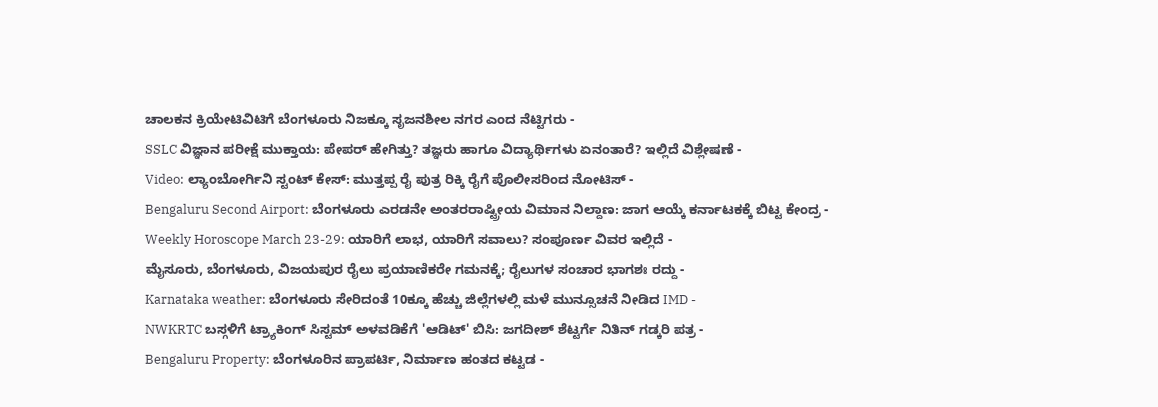ಚಾಲಕನ ಕ್ರಿಯೇಟಿವಿಟಿಗೆ ಬೆಂಗಳೂರು ನಿಜಕ್ಕೂ ಸೃಜನಶೀಲ ನಗರ ಎಂದ ನೆಟ್ಟಿಗರು -
SSLC ವಿಜ್ಞಾನ ಪರೀಕ್ಷೆ ಮುಕ್ತಾಯ: ಪೇಪರ್ ಹೇಗಿತ್ತು? ತಜ್ಞರು ಹಾಗೂ ವಿದ್ಯಾರ್ಥಿಗಳು ಏನಂತಾರೆ? ಇಲ್ಲಿದೆ ವಿಶ್ಲೇಷಣೆ -
Video: ಲ್ಯಾಂಬೋರ್ಗಿನಿ ಸ್ಟಂಟ್ ಕೇಸ್: ಮುತ್ತಪ್ಪ ರೈ ಪುತ್ರ ರಿಕ್ಕಿ ರೈಗೆ ಪೊಲೀಸರಿಂದ ನೋಟಿಸ್ -
Bengaluru Second Airport: ಬೆಂಗಳೂರು ಎರಡನೇ ಅಂತರರಾಷ್ಟ್ರೀಯ ವಿಮಾನ ನಿಲ್ದಾಣ: ಜಾಗ ಆಯ್ಕೆ ಕರ್ನಾಟಕಕ್ಕೆ ಬಿಟ್ಟ ಕೇಂದ್ರ -
Weekly Horoscope March 23-29: ಯಾರಿಗೆ ಲಾಭ, ಯಾರಿಗೆ ಸವಾಲು? ಸಂಪೂರ್ಣ ವಿವರ ಇಲ್ಲಿದೆ -
ಮೈಸೂರು, ಬೆಂಗಳೂರು, ವಿಜಯಪುರ ರೈಲು ಪ್ರಯಾಣಿಕರೇ ಗಮನಕ್ಕೆ; ರೈಲುಗಳ ಸಂಚಾರ ಭಾಗಶಃ ರದ್ದು -
Karnataka weather: ಬೆಂಗಳೂರು ಸೇರಿದಂತೆ 10ಕ್ಕೂ ಹೆಚ್ಚು ಜಿಲ್ಲೆಗಳಲ್ಲಿ ಮಳೆ ಮುನ್ಸೂಚನೆ ನೀಡಿದ IMD -
NWKRTC ಬಸ್ಗಳಿಗೆ ಟ್ರ್ಯಾಕಿಂಗ್ ಸಿಸ್ಟಮ್ ಅಳವಡಿಕೆಗೆ 'ಆಡಿಟ್' ಬಿಸಿ: ಜಗದೀಶ್ ಶೆಟ್ಟರ್ಗೆ ನಿತಿನ್ ಗಡ್ಕರಿ ಪತ್ರ -
Bengaluru Property: ಬೆಂಗಳೂರಿನ ಪ್ರಾಪರ್ಟಿ, ನಿರ್ಮಾಣ ಹಂತದ ಕಟ್ಟಡ -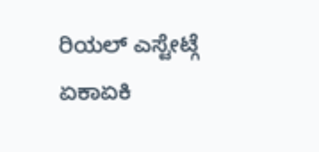ರಿಯಲ್ ಎಸ್ಟೇಟ್ಗೆ ಏಕಾಏಕಿ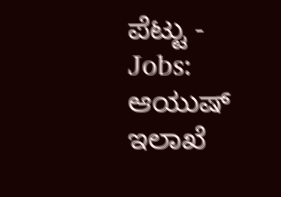ಪೆಟ್ಟು -
Jobs: ಆಯುಷ್ ಇಲಾಖೆ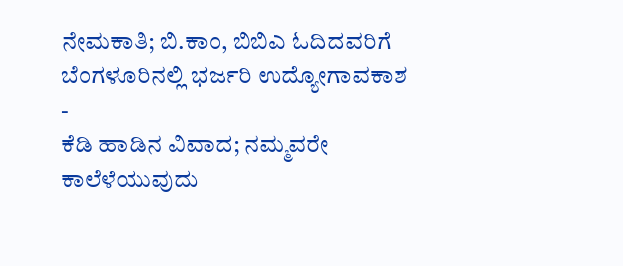ನೇಮಕಾತಿ; ಬಿ.ಕಾಂ, ಬಿಬಿಎ ಓದಿದವರಿಗೆ ಬೆಂಗಳೂರಿನಲ್ಲಿ ಭರ್ಜರಿ ಉದ್ಯೋಗಾವಕಾಶ -
ಕೆಡಿ ಹಾಡಿನ ವಿವಾದ; ನಮ್ಮವರೇ ಕಾಲೆಳೆಯುವುದು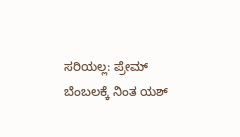ಸರಿಯಲ್ಲ: ಪ್ರೇಮ್ ಬೆಂಬಲಕ್ಕೆ ನಿಂತ ಯಶ್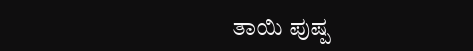ತಾಯಿ ಪುಷ್ಪ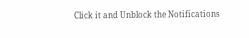Click it and Unblock the Notifications